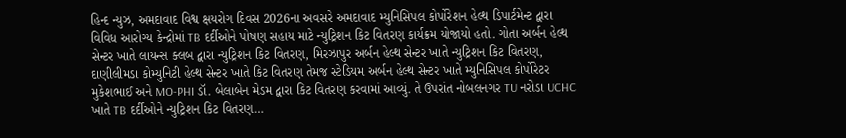હિન્દ ન્યુઝ, અમદાવાદ વિશ્વ ક્ષયરોગ દિવસ 2026ના અવસરે અમદાવાદ મ્યુનિસિપલ કોર્પોરેશન હેલ્થ ડિપાર્ટમેન્ટ દ્વારા વિવિધ આરોગ્ય કેન્દ્રોમાં TB દર્દીઓને પોષણ સહાય માટે ન્યુટ્રિશન કિટ વિતરણ કાર્યક્રમ યોજાયો હતો. ગોતા અર્બન હેલ્થ સેન્ટર ખાતે લાયન્સ ક્લબ દ્વારા ન્યુટ્રિશન કિટ વિતરણ, મિરઝાપુર અર્બન હેલ્થ સેન્ટર ખાતે ન્યુટ્રિશન કિટ વિતરણ, દાણીલીમડા કોમ્યુનિટી હેલ્થ સેન્ટર ખાતે કિટ વિતરણ તેમજ સ્ટેડિયમ અર્બન હેલ્થ સેન્ટર ખાતે મ્યુનિસિપલ કોર્પોરેટર મુકેશભાઈ અને MO-PHI ડૉ. બેલાબેન મેડમ દ્વારા કિટ વિતરણ કરવામાં આવ્યું. તે ઉપરાંત નોબલનગર TU નરોડા UCHC ખાતે TB દર્દીઓને ન્યુટ્રિશન કિટ વિતરણ…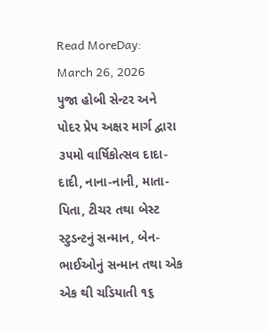Read MoreDay: March 26, 2026
પુજા હોબી સેન્ટર અને પોદર પ્રેપ અક્ષર માર્ગ દ્વારા ૩૫મો વાર્ષિકોત્સવ દાદા-દાદી, નાના-નાની, માતા-પિતા, ટીચર તથા બેસ્ટ સ્ટુડન્ટનું સન્માન, બેન-ભાઈઓનું સન્માન તથા એક એક થી ચડિયાતી ૧૬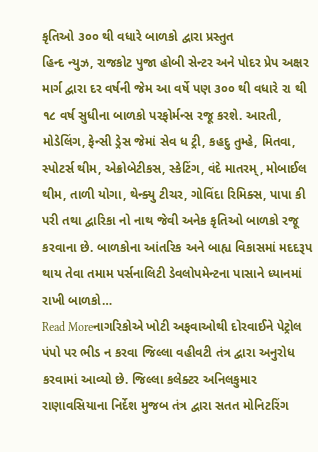કૃતિઓ ૩૦૦ થી વધારે બાળકો દ્વારા પ્રસ્તુત
હિન્દ ન્યુઝ, રાજકોટ પુજા હોબી સેન્ટર અને પોદર પ્રેપ અક્ષર માર્ગ દ્વારા દર વર્ષની જેમ આ વર્ષે પણ ૩૦૦ થી વધારે રા થી ૧૮ વર્ષ સુધીના બાળકો પરફોર્મન્સ રજૂ કરશે. આરતી, મોડેલિંગ, ફેન્સી ડ્રેસ જેમાં સેવ ધ ટ્રી, કહદુ તુમ્હે, મિતવા, સ્પોટર્સ થીમ, એક્રોબેટીકસ, સ્કેટિંગ, વંદે માતરમ્, મોબાઈલ થીમ, તાળી યોગા, થેન્ક્યુ ટીચર, ગોવિંદા રિમિક્સ, પાપા કી પરી તથા દ્વારિકા નો નાથ જેવી અનેક કૃતિઓ બાળકો રજૂ કરવાના છે. બાળકોના આંતરિક અને બાહ્ય વિકાસમાં મદદરૂપ થાય તેવા તમામ પર્સનાલિટી ડેવલોપમેન્ટના પાસાને ધ્યાનમાં રાખી બાળકો…
Read Moreનાગરિકોએ ખોટી અફવાઓથી દોરવાઈને પેટ્રોલ પંપો પર ભીડ ન કરવા જિલ્લા વહીવટી તંત્ર દ્વારા અનુરોધ કરવામાં આવ્યો છે. જિલ્લા કલેક્ટર અનિલકુમાર રાણાવસિયાના નિર્દેશ મુજબ તંત્ર દ્વારા સતત મોનિટરિંગ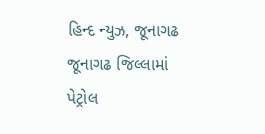હિન્દ ન્યુઝ, જૂનાગઢ જૂનાગઢ જિલ્લામાં પેટ્રોલ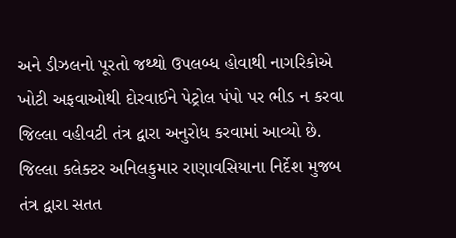અને ડીઝલનો પૂરતો જથ્થો ઉપલબ્ધ હોવાથી નાગરિકોએ ખોટી અફવાઓથી દોરવાઈને પેટ્રોલ પંપો પર ભીડ ન કરવા જિલ્લા વહીવટી તંત્ર દ્વારા અનુરોધ કરવામાં આવ્યો છે. જિલ્લા કલેક્ટર અનિલકુમાર રાણાવસિયાના નિર્દેશ મુજબ તંત્ર દ્વારા સતત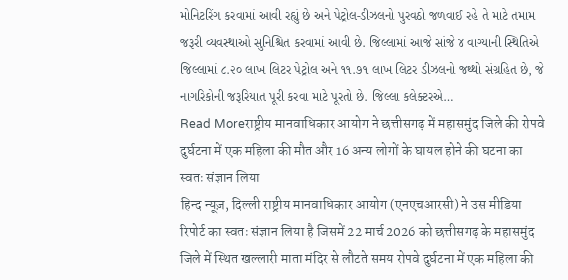મોનિટરિંગ કરવામાં આવી રહ્યું છે અને પેટ્રોલ-ડીઝલનો પુરવઠો જળવાઈ રહે તે માટે તમામ જરૂરી વ્યવસ્થાઓ સુનિશ્ચિત કરવામાં આવી છે. જિલ્લામાં આજે સાંજે ૪ વાગ્યાની સ્થિતિએ જિલ્લામાં ૮.૨૦ લાખ લિટર પેટ્રોલ અને ૧૧.૭૧ લાખ લિટર ડીઝલનો જથ્થો સંગ્રહિત છે, જે નાગરિકોની જરૂરિયાત પૂરી કરવા માટે પૂરતો છે. જિલ્લા કલેક્ટરએ…
Read Moreराष्ट्रीय मानवाधिकार आयोग ने छत्तीसगढ़ में महासमुंद जिले की रोपवे दुर्घटना में एक महिला की मौत और 16 अन्य लोगों के घायल होने की घटना का स्वतः संज्ञान लिया
हिन्द न्यूज़, दिल्ली राष्ट्रीय मानवाधिकार आयोग (एनएचआरसी) ने उस मीडिया रिपोर्ट का स्वतः संज्ञान लिया है जिसमें 22 मार्च 2026 को छत्तीसगढ़ के महासमुंद जिले में स्थित खल्लारी माता मंदिर से लौटते समय रोपवे दुर्घटना में एक महिला की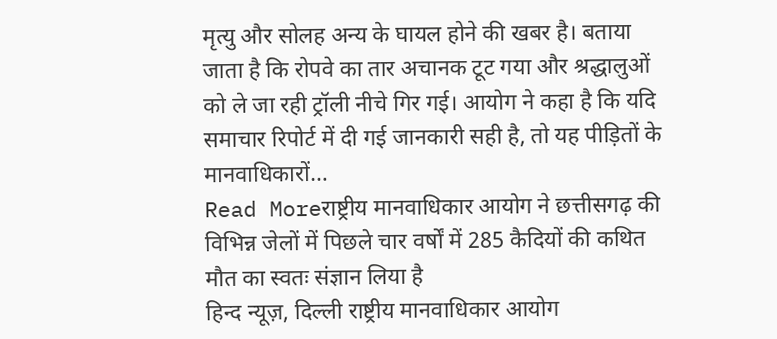मृत्यु और सोलह अन्य के घायल होने की खबर है। बताया जाता है कि रोपवे का तार अचानक टूट गया और श्रद्धालुओं को ले जा रही ट्रॉली नीचे गिर गई। आयोग ने कहा है कि यदि समाचार रिपोर्ट में दी गई जानकारी सही है, तो यह पीड़ितों के मानवाधिकारों…
Read Moreराष्ट्रीय मानवाधिकार आयोग ने छत्तीसगढ़ की विभिन्न जेलों में पिछले चार वर्षों में 285 कैदियों की कथित मौत का स्वतः संज्ञान लिया है
हिन्द न्यूज़, दिल्ली राष्ट्रीय मानवाधिकार आयोग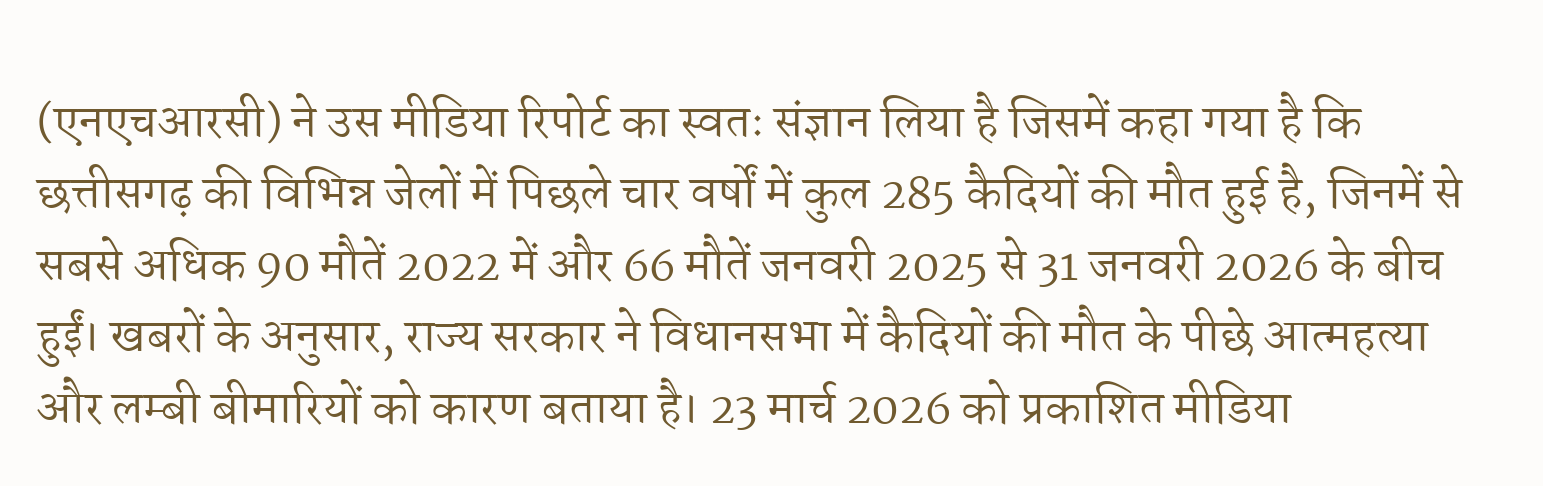(एनएचआरसी) ने उस मीडिया रिपोर्ट का स्वतः संज्ञान लिया है जिसमें कहा गया है कि छत्तीसगढ़ की विभिन्न जेलों में पिछले चार वर्षों में कुल 285 कैदियों की मौत हुई है, जिनमें से सबसे अधिक 90 मौतें 2022 में और 66 मौतें जनवरी 2025 से 31 जनवरी 2026 के बीच हुईं। खबरों के अनुसार, राज्य सरकार ने विधानसभा में कैदियों की मौत के पीछे आत्महत्या और लम्बी बीमारियों को कारण बताया है। 23 मार्च 2026 को प्रकाशित मीडिया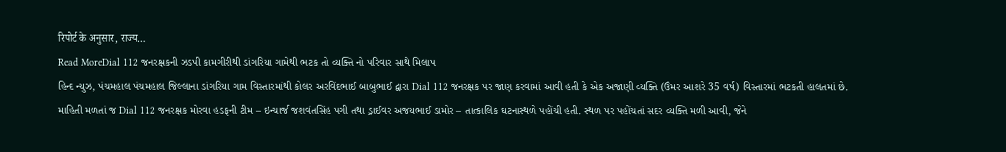रिपोर्ट के अनुसार, राज्य…
Read MoreDial 112 જનરક્ષકની ઝડપી કામગીરીથી ડાંગરિયા ગામેથી ભટક તો વ્યક્તિ નો પરિવાર સાથે મિલાપ
હિન્દ ન્યુઝ, પંચમહાલ પંચમહાલ જિલ્લાના ડાંગરિયા ગામ વિસ્તારમાંથી કોલર અરવિંદભાઈ બાબુભાઈ દ્વારા Dial 112 જનરક્ષક પર જાણ કરવામાં આવી હતી કે એક અજાણી વ્યક્તિ (ઉંમર આશરે 35 વર્ષ) વિસ્તારમાં ભટકતી હાલતમાં છે. માહિતી મળતાં જ Dial 112 જનરક્ષક મોરવા હડફની ટીમ – ઇન્ચાર્જ જશવંતસિંહ પગી તથા ડ્રાઈવર અજયભાઈ ડામોર – તાત્કાલિક ઘટનાસ્થળે પહોંચી હતી. સ્થળ પર પહોંચતાં સદર વ્યક્તિ મળી આવી, જેને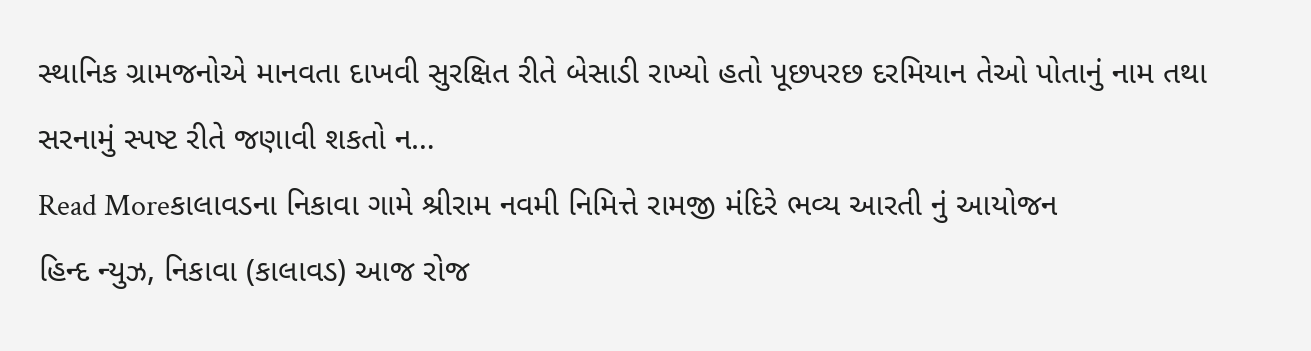સ્થાનિક ગ્રામજનોએ માનવતા દાખવી સુરક્ષિત રીતે બેસાડી રાખ્યો હતો પૂછપરછ દરમિયાન તેઓ પોતાનું નામ તથા સરનામું સ્પષ્ટ રીતે જણાવી શકતો ન…
Read Moreકાલાવડના નિકાવા ગામે શ્રીરામ નવમી નિમિત્તે રામજી મંદિરે ભવ્ય આરતી નું આયોજન
હિન્દ ન્યુઝ, નિકાવા (કાલાવડ) આજ રોજ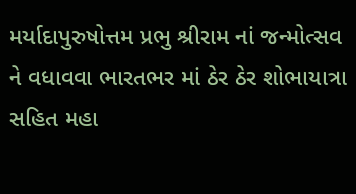મર્યાદાપુરુષોત્તમ પ્રભુ શ્રીરામ નાં જન્મોત્સવ ને વધાવવા ભારતભર માં ઠેર ઠેર શોભાયાત્રા સહિત મહા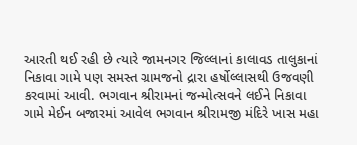આરતી થઈ રહી છે ત્યારે જામનગર જિલ્લાનાં કાલાવડ તાલુકાનાં નિકાવા ગામે પણ સમસ્ત ગ્રામજનો દ્રારા હર્ષોલ્લાસથી ઉજવણી કરવામાં આવી. ભગવાન શ્રીરામનાં જન્મોત્સવને લઈને નિકાવા ગામે મેઈન બજારમાં આવેલ ભગવાન શ્રીરામજી મંદિરે ખાસ મહા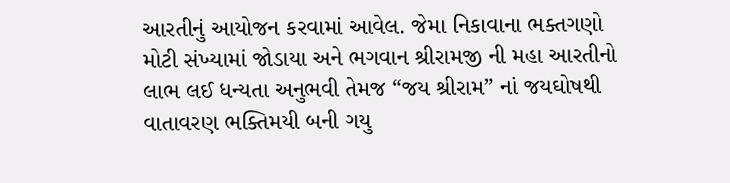આરતીનું આયોજન કરવામાં આવેલ. જેમા નિકાવાના ભક્તગણો મોટી સંખ્યામાં જોડાયા અને ભગવાન શ્રીરામજી ની મહા આરતીનો લાભ લઈ ધન્યતા અનુભવી તેમજ “જય શ્રીરામ” નાં જયઘોષથી વાતાવરણ ભક્તિમયી બની ગયુ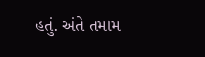હતું. અંતે તમામ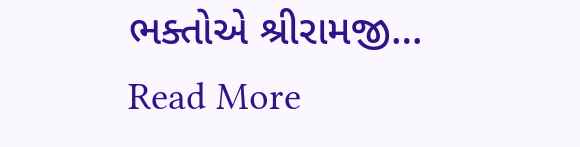ભક્તોએ શ્રીરામજી…
Read More